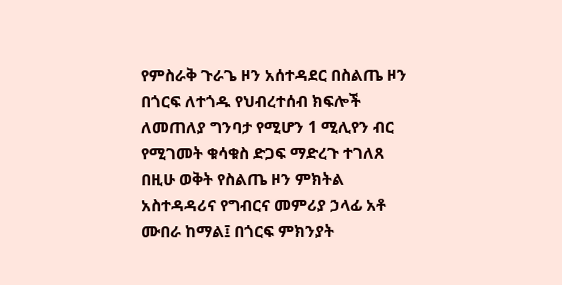የምስራቅ ጉራጌ ዞን አሰተዳደር በስልጤ ዞን በጎርፍ ለተጎዱ የህብረተሰብ ክፍሎች ለመጠለያ ግንባታ የሚሆን 1 ሚሊየን ብር የሚገመት ቁሳቁስ ድጋፍ ማድረጉ ተገለጸ
በዚሁ ወቅት የስልጤ ዞን ምክትል አስተዳዳሪና የግብርና መምሪያ ኃላፊ አቶ ሙበራ ከማል፤ በጎርፍ ምክንያት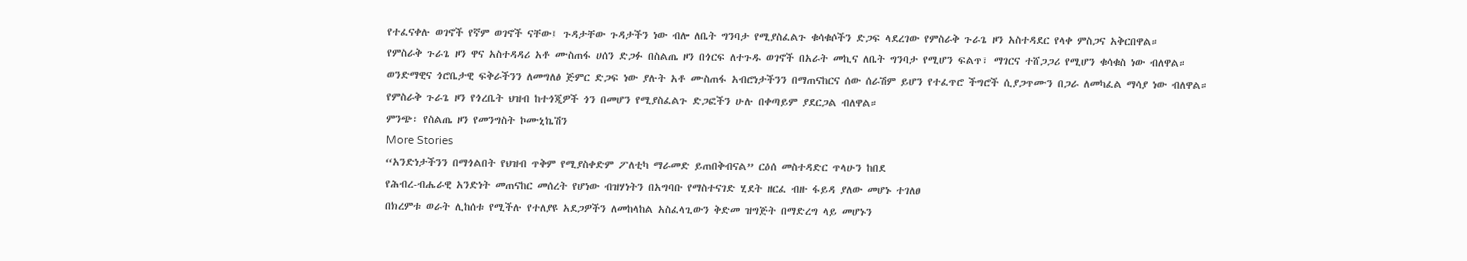የተፈናቀሉ ወገኖች የኛም ወገኖች ናቸው፤ ጉዳታቸው ጉዳታችን ነው ብሎ ለቤት ግንባታ የሚያስፈልጉ ቁሳቁሶችን ድጋፍ ላደረገው የምስራቅ ጉራጌ ዞን አስተዳደር የላቀ ምስጋና አቅርበዋል።
የምስራቅ ጉራጌ ዞን ዋና አስተዳዳሪ አቶ ሙስጠፋ ሀሰን ድጋፉ በስልጤ ዞን በጎርፍ ለተጉዱ ወገኖች በአራት መኪና ለቤት ግንባታ የሚሆን ፍልጥ፣ ማገርና ተሸጋጋሪ የሚሆን ቁሳቁስ ነው ብለዋል።
ወንድማዊና ጎሮቤታዊ ፍቅራችንን ለመግለፅ ጅምር ድጋፍ ነው ያሉት አቶ ሙስጠፋ አብሮነታችንን በማጠናከርና ሰው ሰራሽም ይሆን የተፈጥሮ ችግሮች ሲያጋጥሙን በጋራ ለመካፈል ማሳያ ነው ብለዋል።
የምስራቅ ጉራጌ ዞን የጎረቤት ህዝብ ከተጎጂዎች ጎን በመሆን የሚያስፈልጉ ድጋፎችን ሁሉ በቀጣይም ያደርጋል ብለዋል።
ምንጭ፡ የስልጤ ዞን የመንግስት ኮሙኒኬሽን
More Stories
“አንድነታችንን በማጎልበት የህዝብ ጥቅም የሚያስቀድም ፖለቲካ ማራመድ ይጠበቅብናል” ርዕሰ መስተዳድር ጥላሁን ከበደ
የሕብረ-ብሔራዊ አንድነት መጠናከር መሰረት የሆነው ብዝሃነትን በአግባቡ የማስተናገድ ሂደት ዘርፈ ብዙ ፋይዳ ያለው መሆኑ ተገለፀ
በክረምቱ ወራት ሊከሰቱ የሚችሉ የተለያዩ አደጋዎችን ለመከላከል አስፈላጊውን ቅድመ ዝግጅት በማድረግ ላይ መሆኑን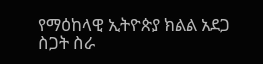የማዕከላዊ ኢትዮጵያ ክልል አደጋ ስጋት ስራ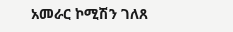አመራር ኮሚሽን ገለጸ